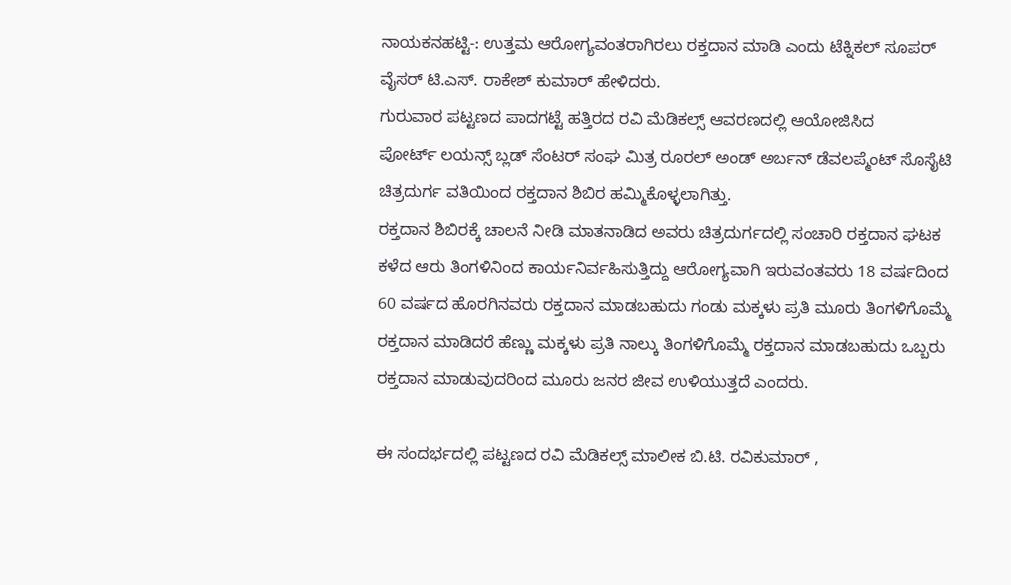ನಾಯಕನಹಟ್ಟಿ-: ಉತ್ತಮ ಆರೋಗ್ಯವಂತರಾಗಿರಲು ರಕ್ತದಾನ ಮಾಡಿ ಎಂದು ಟೆಕ್ನಿಕಲ್ ಸೂಪರ್ ವೈಸರ್ ಟಿ.ಎಸ್. ರಾಕೇಶ್ ಕುಮಾರ್ ಹೇಳಿದರು.
ಗುರುವಾರ ಪಟ್ಟಣದ ಪಾದಗಟ್ಟೆ ಹತ್ತಿರದ ರವಿ ಮೆಡಿಕಲ್ಸ್ ಆವರಣದಲ್ಲಿ ಆಯೋಜಿಸಿದ
ಪೋರ್ಟ್ ಲಯನ್ಸ್ ಬ್ಲಡ್ ಸೆಂಟರ್ ಸಂಘ ಮಿತ್ರ ರೂರಲ್ ಅಂಡ್ ಅರ್ಬನ್ ಡೆವಲಪ್ಮೆಂಟ್ ಸೊಸೈಟಿ ಚಿತ್ರದುರ್ಗ ವತಿಯಿಂದ ರಕ್ತದಾನ ಶಿಬಿರ ಹಮ್ಮಿಕೊಳ್ಳಲಾಗಿತ್ತು.
ರಕ್ತದಾನ ಶಿಬಿರಕ್ಕೆ ಚಾಲನೆ ನೀಡಿ ಮಾತನಾಡಿದ ಅವರು ಚಿತ್ರದುರ್ಗದಲ್ಲಿ ಸಂಚಾರಿ ರಕ್ತದಾನ ಘಟಕ ಕಳೆದ ಆರು ತಿಂಗಳಿನಿಂದ ಕಾರ್ಯನಿರ್ವಹಿಸುತ್ತಿದ್ದು ಆರೋಗ್ಯವಾಗಿ ಇರುವಂತವರು 18 ವರ್ಷದಿಂದ 60 ವರ್ಷದ ಹೊರಗಿನವರು ರಕ್ತದಾನ ಮಾಡಬಹುದು ಗಂಡು ಮಕ್ಕಳು ಪ್ರತಿ ಮೂರು ತಿಂಗಳಿಗೊಮ್ಮೆ ರಕ್ತದಾನ ಮಾಡಿದರೆ ಹೆಣ್ಣು ಮಕ್ಕಳು ಪ್ರತಿ ನಾಲ್ಕು ತಿಂಗಳಿಗೊಮ್ಮೆ ರಕ್ತದಾನ ಮಾಡಬಹುದು ಒಬ್ಬರು ರಕ್ತದಾನ ಮಾಡುವುದರಿಂದ ಮೂರು ಜನರ ಜೀವ ಉಳಿಯುತ್ತದೆ ಎಂದರು.

ಈ ಸಂದರ್ಭದಲ್ಲಿ ಪಟ್ಟಣದ ರವಿ ಮೆಡಿಕಲ್ಸ್ ಮಾಲೀಕ ಬಿ.ಟಿ. ರವಿಕುಮಾರ್ ,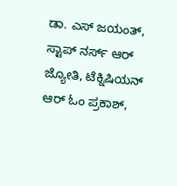ಡಾ. ಎಸ್ ಜಯಂತ್, ಸ್ಟಾಪ್ ನರ್ಸ್ ಆರ್ ಜ್ಯೋತಿ, ಟೆಕ್ನಿಷಿಯನ್ ಆರ್ ಓಂ ಪ್ರಕಾಶ್,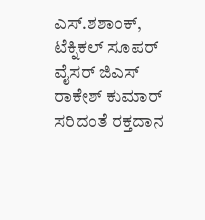ಎಸ್.ಶಶಾಂಕ್, ಟೆಕ್ನಿಕಲ್ ಸೂಪರ್ ವೈಸರ್ ಜಿಎಸ್ ರಾಕೇಶ್ ಕುಮಾರ್ ಸರಿದಂತೆ ರಕ್ತದಾನ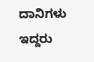ದಾನಿಗಳು ಇದ್ದರು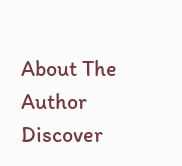About The Author
Discover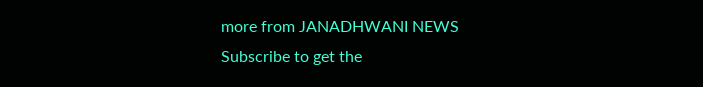more from JANADHWANI NEWS
Subscribe to get the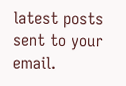latest posts sent to your email.